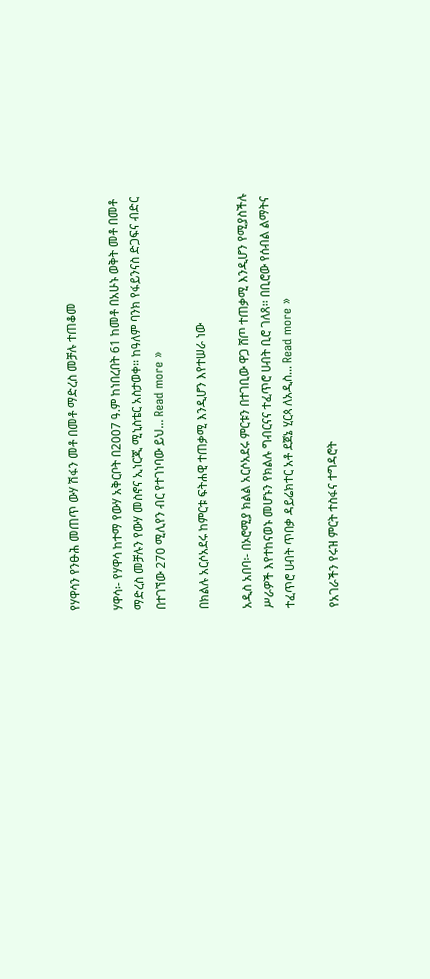የሃዋሳን የንፁሕ መጠጥ ውሃ ሽፋን መቶ በመቶ ማድረስ መቻሉ ተጠቆመ

ሃዋሳ፡- የሃዋሳ ከተማ የውሃ አቅርቦት በ2007 ዓ.ም ከነበረበት 61 ከመቶ በአሁኑ ወቅት መቶ በመቶ ማድረስ መቻሉን የውሃ መስኖና ኢነርጂ ሚኒስቴር አስታወቀ፡፡ ከዓለም ባንክ የፋይንናስ ድጋፍና ብድር በተገኘው 270 ሚሊየን ብር የተገነባው ይህ... Read more »

በክልሉ አርሶአደሩ ከምርቱ ፍትሐዊ ተጠቃሚ እንዲሆን እየተሠራ ነው

አዲስ አበባ፡- በኦሮሚያ ክልል አርሶአደሩ ምርቱን በተገቢው ዋጋ ሸጦ ተጠቃሚ እንዲሆን የሚያስችሉ ሥራዎች እየተከናወኑ መሆኑን የክልሉ ግብርናና ተፈጥሮ ሀብት ቢሮ ገለጸ፡፡ በቢሮው የሰብል ልማትና ተፈጥሮ ሀብት ጥበቃ ዳይሬክተር አቶ ደጀኔ ሂርጳ ለአዲስ... Read more »

የአገራችን የሩዝ ምርት ተስፋና ተግዳሮት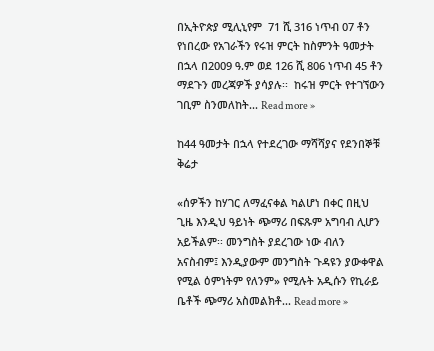በኢትዮጵያ ሚሊኒየም  71 ሺ 316 ነጥብ 07 ቶን የነበረው የአገራችን የሩዝ ምርት ከስምንት ዓመታት በኋላ በ2009 ዓ.ም ወደ 126 ሺ 806 ነጥብ 45 ቶን ማደጉን መረጃዎች ያሳያሉ፡፡  ከሩዝ ምርት የተገኘውን ገቢም ስንመለከት... Read more »

ከ44 ዓመታት በኋላ የተደረገው ማሻሻያና የደንበኞቹ ቅሬታ

«ሰዎችን ከሃገር ለማፈናቀል ካልሆነ በቀር በዚህ ጊዜ እንዲህ ዓይነት ጭማሪ በፍጹም አግባብ ሊሆን አይችልም፡፡ መንግስት ያደረገው ነው ብለን አናስብም፤ እንዲያውም መንግስት ጉዳዩን ያውቀዋል የሚል ዕምነትም የለንም» የሚሉት አዲሱን የኪራይ ቤቶች ጭማሪ አስመልክቶ... Read more »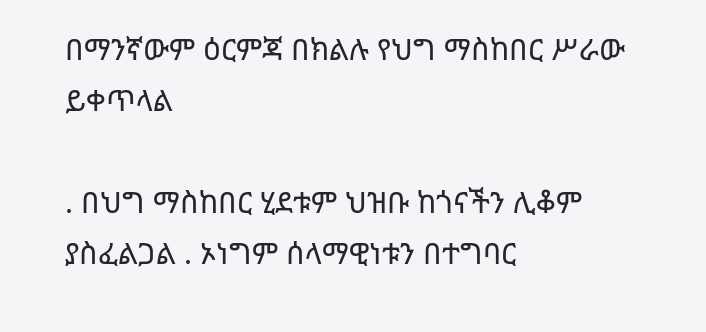በማንኛውም ዕርምጃ በክልሉ የህግ ማስከበር ሥራው ይቀጥላል

. በህግ ማስከበር ሂደቱም ህዝቡ ከጎናችን ሊቆም ያስፈልጋል . ኦነግም ሰላማዊነቱን በተግባር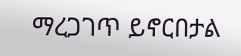ማረጋገጥ ይኖርበታል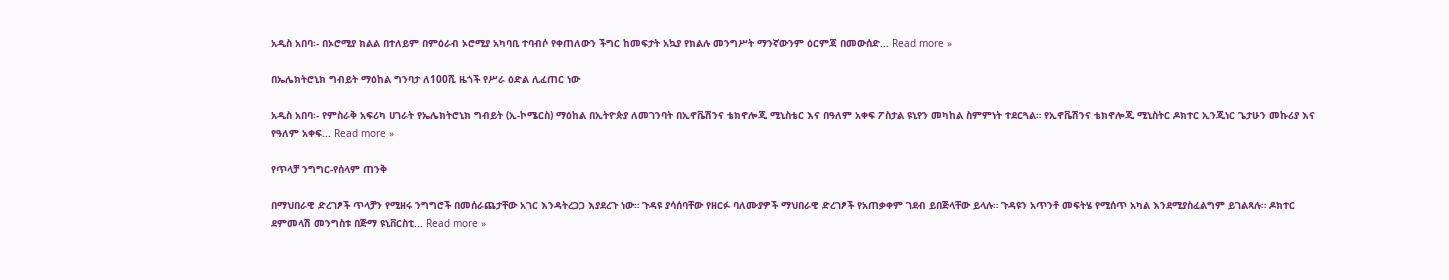አዲስ አበባ፡- በኦሮሚያ ክልል በተለይም በምዕራብ ኦሮሚያ አካባቢ ተባብሶ የቀጠለውን ችግር ከመፍታት አኳያ የክልሉ መንግሥት ማንኛውንም ዕርምጃ በመውሰድ... Read more »

በኤሌክትሮኒክ ግብይት ማዕከል ግንባታ ለ100ሺ ዜጎች የሥራ ዕድል ሊፈጠር ነው

አዲስ አበባ፡- የምስራቅ አፍሪካ ሀገራት የኤሌክትሮኒክ ግብይት (ኢ-ኮሜርስ) ማዕከል በኢትዮጵያ ለመገንባት በኢኖቬሽንና ቴክኖሎጂ ሚኒስቴር እና በዓለም አቀፍ ፖስታል ዩኒየን መካከል ስምምነት ተደርጓል። የኢኖቬሽንና ቴክኖሎጂ ሚኒስትር ዶክተር ኢንጂነር ጌታሁን መኩሪያ እና የዓለም አቀፍ... Read more »

የጥላቻ ንግግር-የሰላም ጠንቅ

በማህበራዊ ድረገፆች ጥላቻን የሚዘሩ ንግግሮች በመሰራጨታቸው አገር እንዳትረጋጋ እያደረጉ ነው። ጉዳዩ ያሳሰባቸው የዘርፉ ባለሙያዎች ማህበራዊ ድረገፆች የአጠቃቀም ገደብ ይበጅላቸው ይላሉ። ጉዳዩን አጥንቶ መፍትሄ የሚሰጥ አካል እንደሚያስፈልግም ይገልጻሉ። ዶክተር ደምመላሽ መንግስቱ በጅማ ዩኒቨርስቲ... Read more »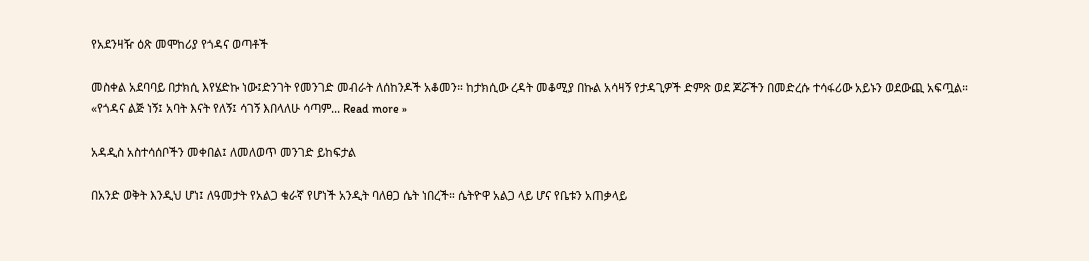የአደንዛዥ ዕጽ መሞከሪያ የጎዳና ወጣቶች

መስቀል አደባባይ በታክሲ እየሄድኩ ነው፤ድንገት የመንገድ መብራት ለሰከንዶች አቆመን። ከታክሲው ረዳት መቆሚያ በኩል አሳዛኝ የታዳጊዎች ድምጽ ወደ ጆሯችን በመድረሱ ተሳፋሪው አይኑን ወደውጪ አፍጧል። «የጎዳና ልጅ ነኝ፤ አባት እናት የለኝ፤ ሳገኝ እበላለሁ ሳጣም... Read more »

አዳዲስ አስተሳሰቦችን መቀበል፤ ለመለወጥ መንገድ ይከፍታል

በአንድ ወቅት እንዲህ ሆነ፤ ለዓመታት የአልጋ ቁራኛ የሆነች አንዲት ባለፀጋ ሴት ነበረች። ሴትዮዋ አልጋ ላይ ሆና የቤቱን አጠቃላይ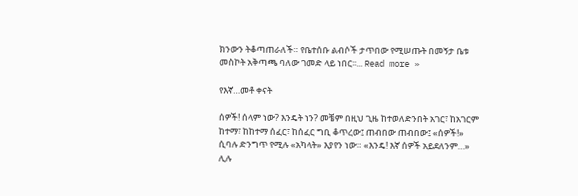ክንውን ትቆጣጠራለች። የቤተሰቡ ልብሶች ታጥበው የሚሠጡት በመኝታ ቤቱ መስኮት አቅጣጫ ባለው ገመድ ላይ ነበር፡፡... Read more »

የእኛ…መቶ ቀናት

ሰዎች! ሰላም ነው? እንዴት ነን? መቼም በዚህ ጊዜ ከተወለድንበት አገር፣ ከአገርም ከተማ፣ ከከተማ ሰፈር፣ ከሰፈር ግቢ ቆጥረው፤ ጠብበው ጠብበው፤ «ሰዎች!» ሲባሉ ድንግጥ የሚሉ «አካላት» እያየን ነው። «እንዴ! እኛ ሰዎች አይደለንም…» ሊሉ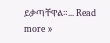ይቃጣቸዋል።... Read more »